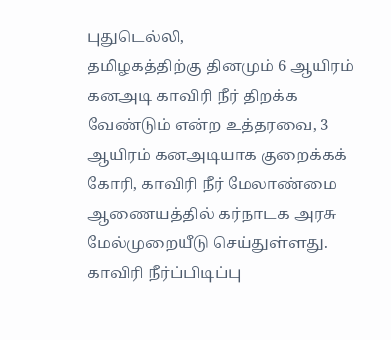புதுடெல்லி,
தமிழகத்திற்கு தினமும் 6 ஆயிரம் கனஅடி காவிரி நீர் திறக்க வேண்டும் என்ற உத்தரவை, 3 ஆயிரம் கனஅடியாக குறைக்கக் கோரி, காவிரி நீர் மேலாண்மை ஆணையத்தில் கர்நாடக அரசு மேல்முறையீடு செய்துள்ளது. காவிரி நீர்ப்பிடிப்பு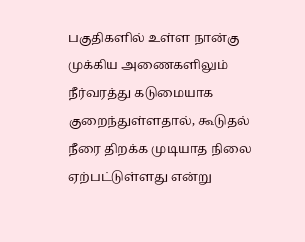பகுதிகளில் உள்ள நான்கு முக்கிய அணைகளிலும் நீர்வரத்து கடுமையாக குறைந்துள்ளதால், கூடுதல் நீரை திறக்க முடியாத நிலை ஏற்பட்டுள்ளது என்று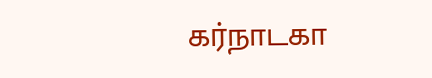கர்நாடகா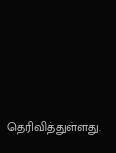தெரிவித்துள்ளது.